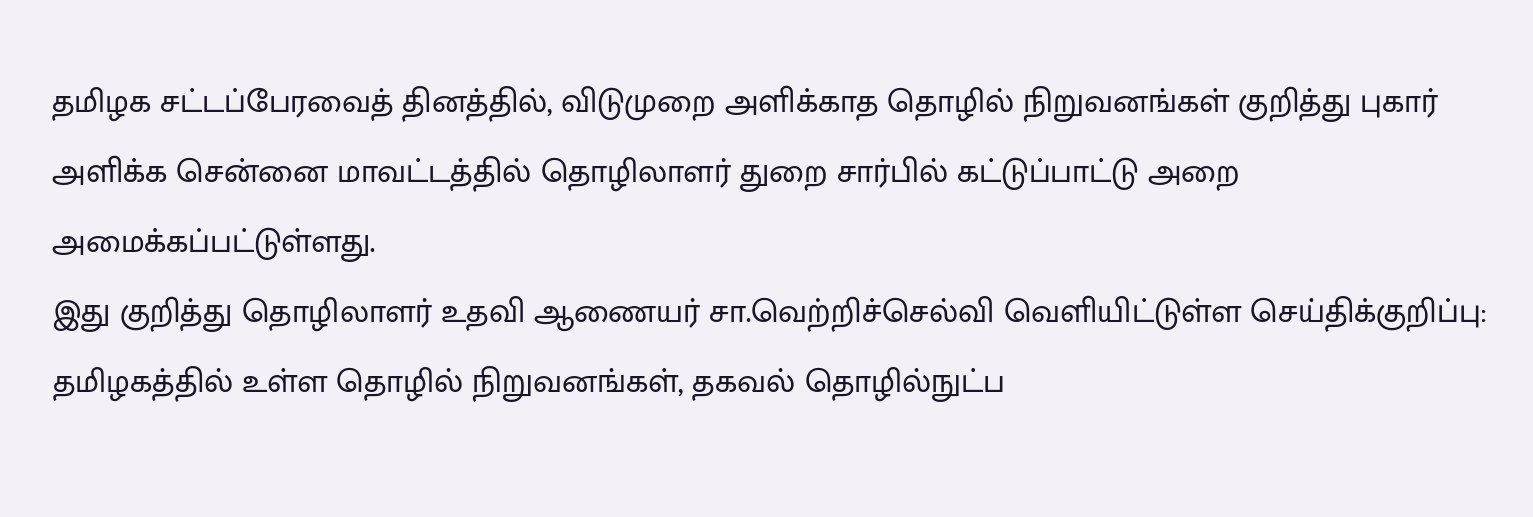தமிழக சட்டப்பேரவைத் தினத்தில், விடுமுறை அளிக்காத தொழில் நிறுவனங்கள் குறித்து புகார் அளிக்க சென்னை மாவட்டத்தில் தொழிலாளர் துறை சார்பில் கட்டுப்பாட்டு அறை அமைக்கப்பட்டுள்ளது.
இது குறித்து தொழிலாளர் உதவி ஆணையர் சா.வெற்றிச்செல்வி வெளியிட்டுள்ள செய்திக்குறிப்பு: தமிழகத்தில் உள்ள தொழில் நிறுவனங்கள், தகவல் தொழில்நுட்ப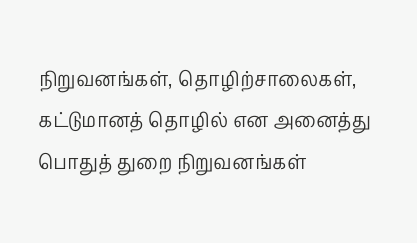நிறுவனங்கள், தொழிற்சாலைகள், கட்டுமானத் தொழில் என அனைத்து பொதுத் துறை நிறுவனங்கள்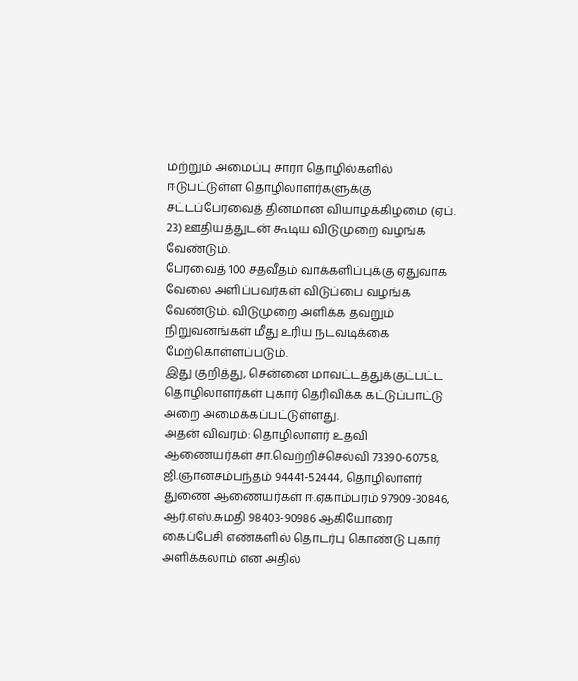மற்றும் அமைப்பு சாரா தொழில்களில் ஈடுபட்டுள்ள தொழிலாளர்களுக்கு சட்டப்பேரவைத் தினமான வியாழக்கிழமை (ஏப். 23) ஊதியத்துடன் கூடிய விடுமுறை வழங்க வேண்டும்.
பேரவைத் 100 சதவீதம் வாக்களிப்புக்கு ஏதுவாக வேலை அளிப்பவர்கள் விடுப்பை வழங்க வேண்டும். விடுமுறை அளிக்க தவறும் நிறுவனங்கள் மீது உரிய நடவடிக்கை மேற்கொள்ளப்படும்.
இது குறித்து, சென்னை மாவட்டத்துக்குட்பட்ட தொழிலாளர்கள் புகார் தெரிவிக்க கட்டுப்பாட்டு அறை அமைக்கப்பட்டுள்ளது.
அதன் விவரம்: தொழிலாளர் உதவி ஆணையர்கள் சா.வெற்றிச்செல்வி 73390-60758, ஜி.ஞானசம்பந்தம் 94441-52444, தொழிலாளர் துணை ஆணையர்கள் ஈ.ஏகாம்பரம் 97909-30846, ஆர்.எஸ்.சுமதி 98403-90986 ஆகியோரை கைப்பேசி எண்களில் தொடர்பு கொண்டு புகார் அளிக்கலாம் என அதில்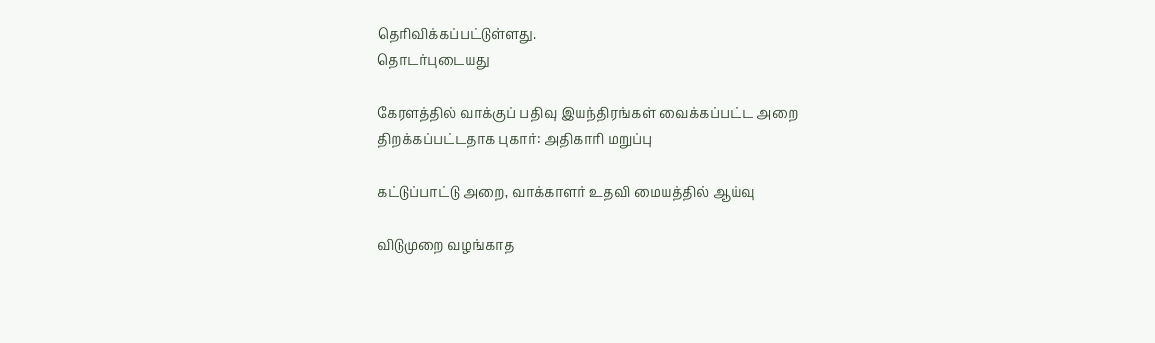தெரிவிக்கப்பட்டுள்ளது.
தொடர்புடையது

கேரளத்தில் வாக்குப் பதிவு இயந்திரங்கள் வைக்கப்பட்ட அறை திறக்கப்பட்டதாக புகார்: அதிகாரி மறுப்பு

கட்டுப்பாட்டு அறை, வாக்காளர் உதவி மையத்தில் ஆய்வு

விடுமுறை வழங்காத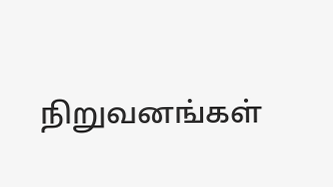நிறுவனங்கள்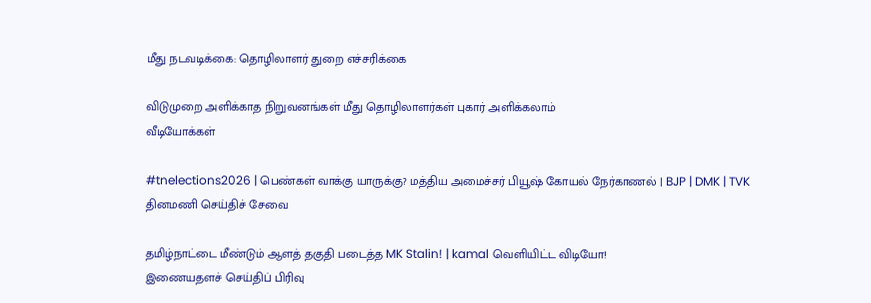மீது நடவடிக்கை: தொழிலாளர் துறை எச்சரிக்கை

விடுமுறை அளிக்காத நிறுவனங்கள் மீது தொழிலாளர்கள் புகார் அளிக்கலாம்
வீடியோக்கள்

#tnelections2026 | பெண்கள் வாக்கு யாருக்கு? மத்திய அமைச்சர் பியூஷ் கோயல் நேர்காணல் | BJP | DMK | TVK
தினமணி செய்திச் சேவை

தமிழ்நாட்டை மீண்டும் ஆளத் தகுதி படைத்த MK Stalin! | kamal வெளியிட்ட விடியோ!
இணையதளச் செய்திப் பிரிவு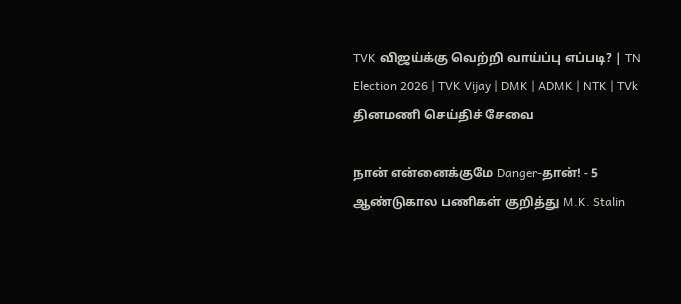TVK விஜய்க்கு வெற்றி வாய்ப்பு எப்படி? | TN Election 2026 | TVK Vijay | DMK | ADMK | NTK | TVk
தினமணி செய்திச் சேவை

நான் என்னைக்குமே Danger-தான்! - 5 ஆண்டுகால பணிகள் குறித்து M.K. Stalin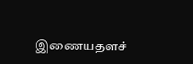இணையதளச்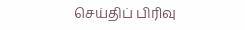செய்திப் பிரிவு